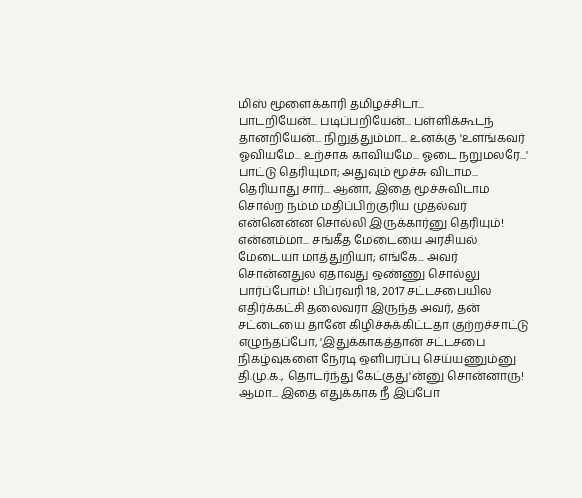மிஸ் மூளைக்காரி தமிழச்சிடா...
பாடறியேன்... படிப்பறியேன்... பள்ளிக்கூடந் தானறியேன்... நிறுத்தும்மா... உனக்கு 'உளங்கவர் ஓவியமே... உற்சாக காவியமே... ஓடை நறுமலரே...' பாட்டு தெரியுமா; அதுவும் மூச்சு விடாம... தெரியாது சார்... ஆனா, இதை மூச்சுவிடாம சொல்ற நம்ம மதிப்பிற்குரிய முதல்வர் என்னென்ன சொல்லி இருக்கார்னு தெரியும்! என்னம்மா... சங்கீத மேடையை அரசியல் மேடையா மாத்துறியா; எங்கே... அவர் சொன்னதுல ஏதாவது ஒண்ணு சொல்லு பார்ப்போம்! பிப்ரவரி 18, 2017 சட்டசபையில எதிர்க்கட்சி தலைவரா இருந்த அவர், தன் சட்டையை தானே கிழிச்சுக்கிட்டதா குற்றச்சாட்டு எழுந்தப்போ, 'இதுக்காகத்தான் சட்டசபை நிகழ்வுகளை நேரடி ஒளிபரப்பு செய்யணும்னு தி.மு.க., தொடர்ந்து கேட்குது'ன்னு சொன்னாரு! ஆமா... இதை எதுக்காக நீ இப்போ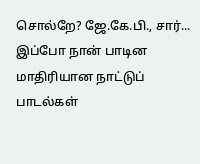சொல்றே? ஜே.கே.பி., சார்... இப்போ நான் பாடின மாதிரியான நாட்டுப் பாடல்கள்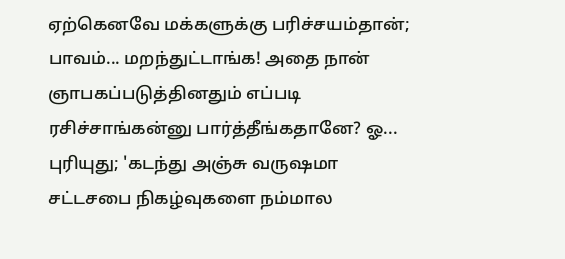ஏற்கெனவே மக்களுக்கு பரிச்சயம்தான்; பாவம்... மறந்துட்டாங்க! அதை நான் ஞாபகப்படுத்தினதும் எப்படி ரசிச்சாங்கன்னு பார்த்தீங்கதானே? ஓ... புரியுது; 'கடந்து அஞ்சு வருஷமா சட்டசபை நிகழ்வுகளை நம்மால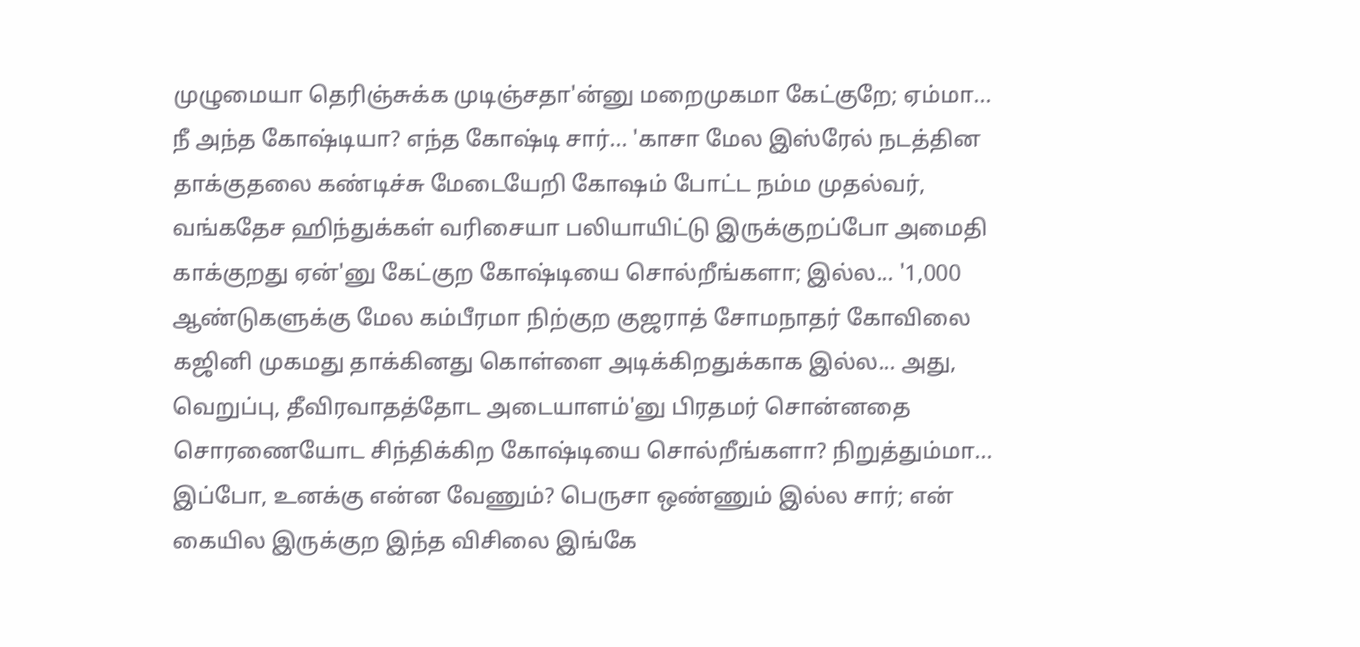முழுமையா தெரிஞ்சுக்க முடிஞ்சதா'ன்னு மறைமுகமா கேட்குறே; ஏம்மா... நீ அந்த கோஷ்டியா? எந்த கோஷ்டி சார்... 'காசா மேல இஸ்ரேல் நடத்தின தாக்குதலை கண்டிச்சு மேடையேறி கோஷம் போட்ட நம்ம முதல்வர், வங்கதேச ஹிந்துக்கள் வரிசையா பலியாயிட்டு இருக்குறப்போ அமைதி காக்குறது ஏன்'னு கேட்குற கோஷ்டியை சொல்றீங்களா; இல்ல... '1,000 ஆண்டுகளுக்கு மேல கம்பீரமா நிற்குற குஜராத் சோமநாதர் கோவிலை கஜினி முகமது தாக்கினது கொள்ளை அடிக்கிறதுக்காக இல்ல... அது, வெறுப்பு, தீவிரவாதத்தோட அடையாளம்'னு பிரதமர் சொன்னதை சொரணையோட சிந்திக்கிற கோஷ்டியை சொல்றீங்களா? நிறுத்தும்மா... இப்போ, உனக்கு என்ன வேணும்? பெருசா ஒண்ணும் இல்ல சார்; என் கையில இருக்குற இந்த விசிலை இங்கே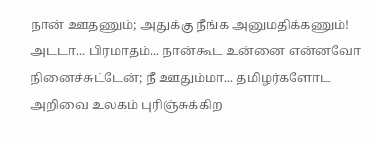நான் ஊதணும்; அதுக்கு நீங்க அனுமதிக்கணும்! அடடா... பிரமாதம்... நான்கூட உன்னை என்னவோ நினைச்சுட்டேன்; நீ ஊதும்மா... தமிழர்களோட அறிவை உலகம் புரிஞ்சுக்கிற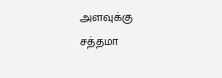அளவுக்கு சத்தமா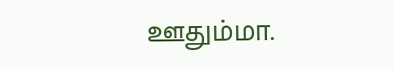ஊதும்மா.